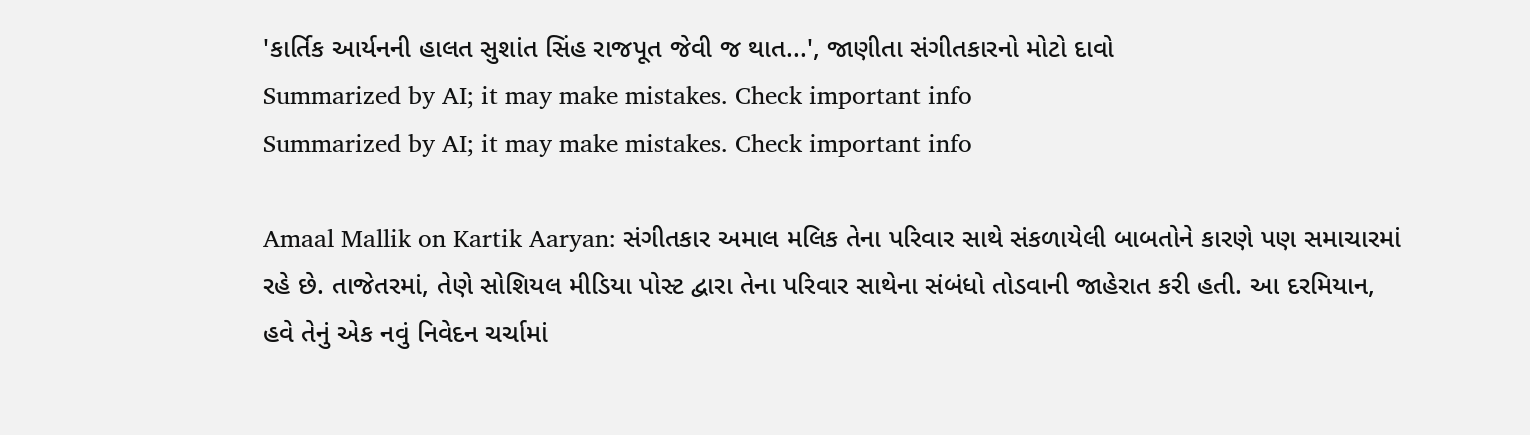'કાર્તિક આર્યનની હાલત સુશાંત સિંહ રાજપૂત જેવી જ થાત...', જાણીતા સંગીતકારનો મોટો દાવો
Summarized by AI; it may make mistakes. Check important info
Summarized by AI; it may make mistakes. Check important info

Amaal Mallik on Kartik Aaryan: સંગીતકાર અમાલ મલિક તેના પરિવાર સાથે સંકળાયેલી બાબતોને કારણે પણ સમાચારમાં રહે છે. તાજેતરમાં, તેણે સોશિયલ મીડિયા પોસ્ટ દ્વારા તેના પરિવાર સાથેના સંબંધો તોડવાની જાહેરાત કરી હતી. આ દરમિયાન, હવે તેનું એક નવું નિવેદન ચર્ચામાં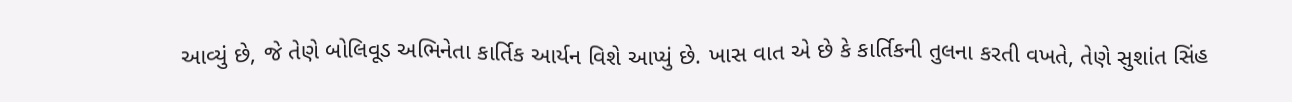આવ્યું છે, જે તેણે બોલિવૂડ અભિનેતા કાર્તિક આર્યન વિશે આપ્યું છે. ખાસ વાત એ છે કે કાર્તિકની તુલના કરતી વખતે, તેણે સુશાંત સિંહ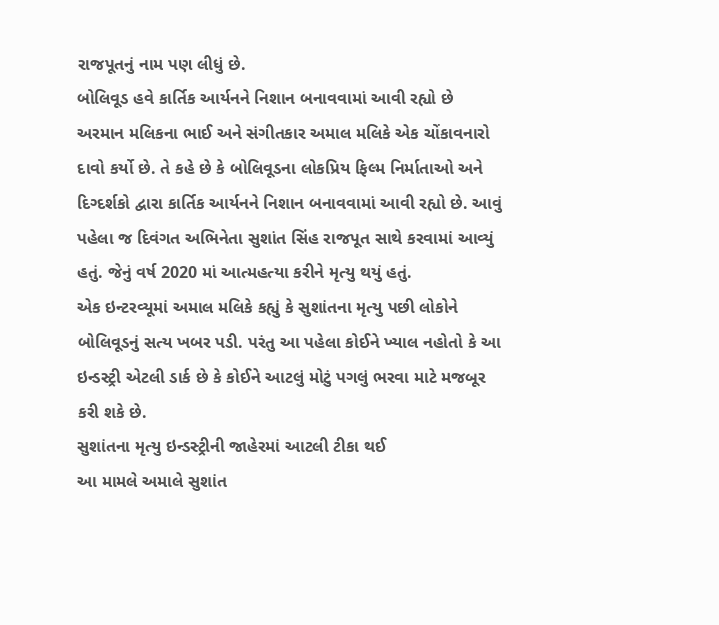રાજપૂતનું નામ પણ લીધું છે.
બોલિવૂડ હવે કાર્તિક આર્યનને નિશાન બનાવવામાં આવી રહ્યો છે
અરમાન મલિકના ભાઈ અને સંગીતકાર અમાલ મલિકે એક ચોંકાવનારો દાવો કર્યો છે. તે કહે છે કે બોલિવૂડના લોકપ્રિય ફિલ્મ નિર્માતાઓ અને દિગ્દર્શકો દ્વારા કાર્તિક આર્યનને નિશાન બનાવવામાં આવી રહ્યો છે. આવું પહેલા જ દિવંગત અભિનેતા સુશાંત સિંહ રાજપૂત સાથે કરવામાં આવ્યું હતું. જેનું વર્ષ 2020 માં આત્મહત્યા કરીને મૃત્યુ થયું હતું.
એક ઇન્ટરવ્યૂમાં અમાલ મલિકે કહ્યું કે સુશાંતના મૃત્યુ પછી લોકોને બોલિવૂડનું સત્ય ખબર પડી. પરંતુ આ પહેલા કોઈને ખ્યાલ નહોતો કે આ ઇન્ડસ્ટ્રી એટલી ડાર્ક છે કે કોઈને આટલું મોટું પગલું ભરવા માટે મજબૂર કરી શકે છે.
સુશાંતના મૃત્યુ ઇન્ડસ્ટ્રીની જાહેરમાં આટલી ટીકા થઈ
આ મામલે અમાલે સુશાંત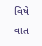વિષે વાત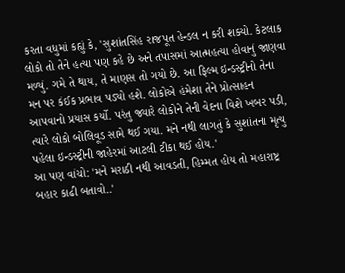કરતા વધુમાં કહ્યું કે, 'સુશાંતસિંહ રાજપૂત હેન્ડલ ન કરી શક્યો. કેટલાક લોકો તો તેને હત્યા પણ કહે છે અને તપાસમાં આત્મહત્યા હોવાનું જાણવા મળ્યું. ગમે તે થાય, તે માણસ તો ગયો છે. આ ફિલ્મ ઇન્ડસ્ટ્રીનો તેના મન પર કંઈક પ્રભાવ પડ્યો હશે. લોકોએ હંમેશા તેને પ્રોત્સાહન આપવાનો પ્રયાસ કર્યો. પરંતુ જ્યારે લોકોને તેની વેદના વિશે ખબર પડી, ત્યારે લોકો બોલિવૂડ સામે થઈ ગયા. મને નથી લાગતું કે સુશાંતના મૃત્યુ પહેલા ઇન્ડસ્ટ્રીની જાહેરમાં આટલી ટીકા થઈ હોય.'
આ પણ વાંચો: 'મને મરાઠી નથી આવડતી, હિમ્મત હોય તો મહારાષ્ટ્ર બહાર કાઢી બતાવો..'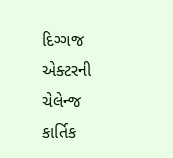દિગ્ગજ એક્ટરની ચેલેન્જ
કાર્તિક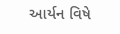આર્યન વિષે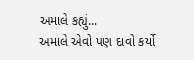અમાલે કહ્યું...
અમાલે એવો પણ દાવો કર્યો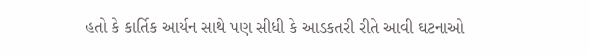હતો કે કાર્તિક આર્યન સાથે પણ સીધી કે આડકતરી રીતે આવી ઘટનાઓ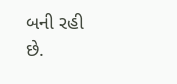બની રહી છે.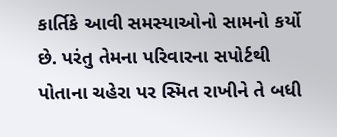કાર્તિકે આવી સમસ્યાઓનો સામનો કર્યો છે. પરંતુ તેમના પરિવારના સપોર્ટથી પોતાના ચહેરા પર સ્મિત રાખીને તે બધી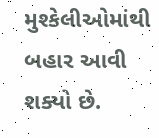મુશ્કેલીઓમાંથી બહાર આવી શક્યો છે.